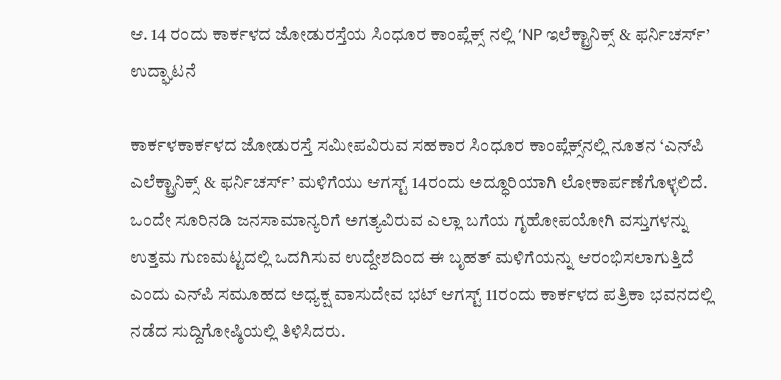ಆ. 14 ರಂದು ಕಾರ್ಕಳದ ಜೋಡುರಸ್ತೆಯ ಸಿಂಧೂರ ಕಾಂಪ್ಲೆಕ್ಸ್ ನಲ್ಲಿ ‘NP ಇಲೆಕ್ಟ್ರಾನಿಕ್ಸ್ & ಫರ್ನಿಚರ್ಸ್’ ಉದ್ಘಾಟನೆ

ಕಾರ್ಕಳಕಾರ್ಕಳದ ಜೋಡುರಸ್ತೆ ಸಮೀಪವಿರುವ ಸಹಕಾರ ಸಿಂಧೂರ ಕಾಂಪ್ಲೆಕ್ಸ್‌ನಲ್ಲಿ ನೂತನ ‘ಎನ್‌ಪಿ ಎಲೆಕ್ಟ್ರಾನಿಕ್ಸ್‌ & ಫರ್ನಿಚರ್ಸ್‌’ ಮಳಿಗೆಯು ಆಗಸ್ಟ್ 14ರಂದು ಅದ್ಧೂರಿಯಾಗಿ ಲೋಕಾರ್ಪಣೆಗೊಳ್ಳಲಿದೆ. ಒಂದೇ ಸೂರಿನಡಿ ಜನಸಾಮಾನ್ಯರಿಗೆ ಅಗತ್ಯವಿರುವ ಎಲ್ಲಾ ಬಗೆಯ ಗೃಹೋಪಯೋಗಿ ವಸ್ತುಗಳನ್ನು ಉತ್ತಮ ಗುಣಮಟ್ಟದಲ್ಲಿ ಒದಗಿಸುವ ಉದ್ದೇಶದಿಂದ ಈ ಬೃಹತ್ ಮಳಿಗೆಯನ್ನು ಆರಂಭಿಸಲಾಗುತ್ತಿದೆ ಎಂದು ಎನ್‌ಪಿ ಸಮೂಹದ ಅಧ್ಯಕ್ಷ ವಾಸುದೇವ ಭಟ್‌ ಆಗಸ್ಟ್ 11ರಂದು ಕಾರ್ಕಳದ ಪತ್ರಿಕಾ ಭವನದಲ್ಲಿ ನಡೆದ ಸುದ್ದಿಗೋಷ್ಠಿಯಲ್ಲಿ ತಿಳಿಸಿದರು.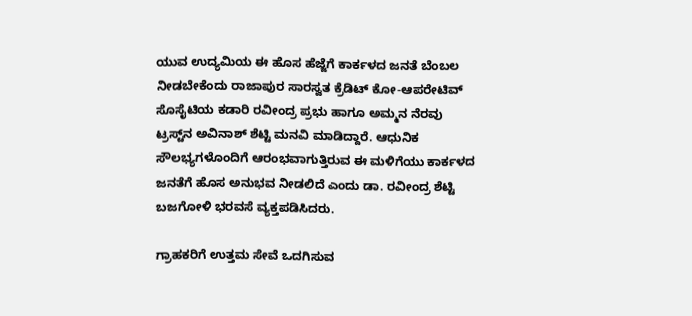ಯುವ ಉದ್ಯಮಿಯ ಈ ಹೊಸ ಹೆಜ್ಜೆಗೆ ಕಾರ್ಕಳದ ಜನತೆ ಬೆಂಬಲ ನೀಡಬೇಕೆಂದು ರಾಜಾಪುರ ಸಾರಸ್ವತ ಕ್ರೆಡಿಟ್‌ ಕೋ-ಆಪರೇಟಿವ್‌ ಸೊಸೈಟಿಯ ಕಡಾರಿ ರವೀಂದ್ರ ಪ್ರಭು ಹಾಗೂ ಅಮ್ಮನ ನೆರವು ಟ್ರಸ್ಟ್‌ನ ಅವಿನಾಶ್ ಶೆಟ್ಟಿ ಮನವಿ ಮಾಡಿದ್ದಾರೆ. ಆಧುನಿಕ ಸೌಲಭ್ಯಗಳೊಂದಿಗೆ ಆರಂಭವಾಗುತ್ತಿರುವ ಈ ಮಳಿಗೆಯು ಕಾರ್ಕಳದ ಜನತೆಗೆ ಹೊಸ ಅನುಭವ ನೀಡಲಿದೆ ಎಂದು ಡಾ. ರವೀಂದ್ರ ಶೆಟ್ಟಿ ಬಜಗೋಳಿ ಭರವಸೆ ವ್ಯಕ್ತಪಡಿಸಿದರು.

ಗ್ರಾಹಕರಿಗೆ ಉತ್ತಮ ಸೇವೆ ಒದಗಿಸುವ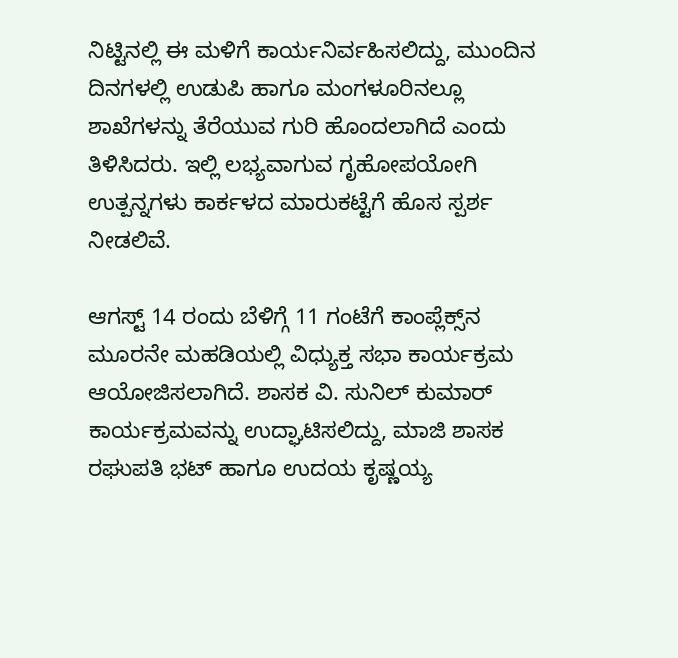ನಿಟ್ಟಿನಲ್ಲಿ ಈ ಮಳಿಗೆ ಕಾರ್ಯನಿರ್ವಹಿಸಲಿದ್ದು, ಮುಂದಿನ ದಿನಗಳಲ್ಲಿ ಉಡುಪಿ ಹಾಗೂ ಮಂಗಳೂರಿನಲ್ಲೂ ಶಾಖೆಗಳನ್ನು ತೆರೆಯುವ ಗುರಿ ಹೊಂದಲಾಗಿದೆ ಎಂದು ತಿಳಿಸಿದರು. ಇಲ್ಲಿ ಲಭ್ಯವಾಗುವ ಗೃಹೋಪಯೋಗಿ ಉತ್ಪನ್ನಗಳು ಕಾರ್ಕಳದ ಮಾರುಕಟ್ಟೆಗೆ ಹೊಸ ಸ್ಪರ್ಶ ನೀಡಲಿವೆ.

ಆಗಸ್ಟ್ 14 ರಂದು ಬೆಳಿಗ್ಗೆ 11 ಗಂಟೆಗೆ ಕಾಂಪ್ಲೆಕ್ಸ್‌ನ ಮೂರನೇ ಮಹಡಿಯಲ್ಲಿ ವಿಧ್ಯುಕ್ತ ಸಭಾ ಕಾರ್ಯಕ್ರಮ ಆಯೋಜಿಸಲಾಗಿದೆ. ಶಾಸಕ ವಿ. ಸುನಿಲ್ ಕುಮಾರ್ ಕಾರ್ಯಕ್ರಮವನ್ನು ಉದ್ಘಾಟಿಸಲಿದ್ದು, ಮಾಜಿ ಶಾಸಕ ರಘುಪತಿ ಭಟ್ ಹಾಗೂ ಉದಯ ಕೃಷ್ಣಯ್ಯ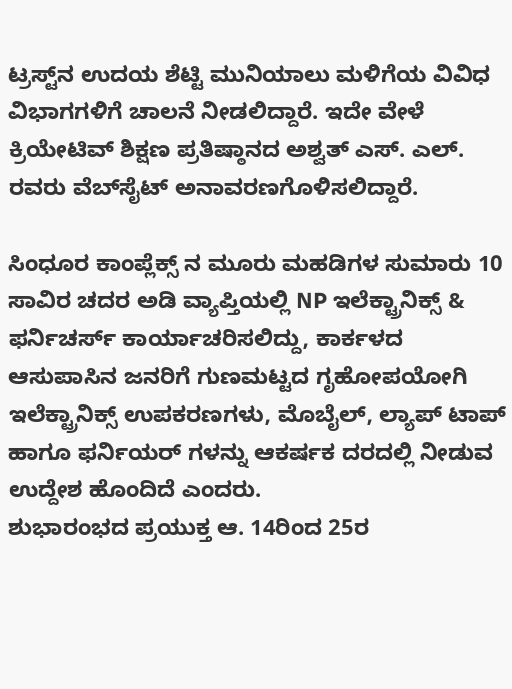ಟ್ರಸ್ಟ್‌ನ ಉದಯ ಶೆಟ್ಟಿ ಮುನಿಯಾಲು ಮಳಿಗೆಯ ವಿವಿಧ ವಿಭಾಗಗಳಿಗೆ ಚಾಲನೆ ನೀಡಲಿದ್ದಾರೆ. ಇದೇ ವೇಳೆ ಕ್ರಿಯೇಟಿವ್‌ ಶಿಕ್ಷಣ ಪ್ರತಿಷ್ಠಾನದ ಅಶ್ವತ್‌ ಎಸ್. ಎಲ್. ರವರು ವೆಬ್‌ಸೈಟ್‌ ಅನಾವರಣಗೊಳಿಸಲಿದ್ದಾರೆ.

ಸಿಂಧೂರ ಕಾಂಪ್ಲೆಕ್ಸ್ ನ ಮೂರು ಮಹಡಿಗಳ ಸುಮಾರು 10 ಸಾವಿರ ಚದರ ಅಡಿ ವ್ಯಾಪ್ತಿಯಲ್ಲಿ NP ಇಲೆಕ್ಟ್ರಾನಿಕ್ಸ್ & ಫರ್ನಿಚರ್ಸ್ ಕಾರ್ಯಾಚರಿಸಲಿದ್ದು, ಕಾರ್ಕಳದ ಆಸುಪಾಸಿನ ಜನರಿಗೆ ಗುಣಮಟ್ಟದ ಗೃಹೋಪಯೋಗಿ ಇಲೆಕ್ಟ್ರಾನಿಕ್ಸ್ ಉಪಕರಣಗಳು, ಮೊಬೈಲ್, ಲ್ಯಾಪ್ ಟಾಪ್ ಹಾಗೂ ಫರ್ನಿಯರ್ ಗಳನ್ನು ಆಕರ್ಷಕ ದರದಲ್ಲಿ ನೀಡುವ ಉದ್ದೇಶ ಹೊಂದಿದೆ ಎಂದರು.
ಶುಭಾರಂಭದ ಪ್ರಯುಕ್ತ ಆ. 14ರಿಂದ 25ರ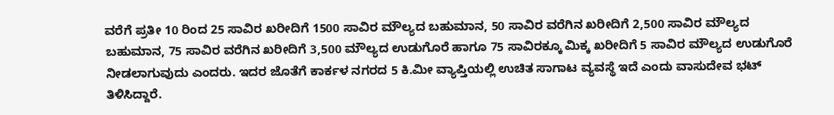ವರೆಗೆ ಪ್ರತೀ 10 ರಿಂದ 25 ಸಾವಿರ ಖರೀದಿಗೆ 1500 ಸಾವಿರ ಮೌಲ್ಯದ ಬಹುಮಾನ, 50 ಸಾವಿರ ವರೆಗಿನ ಖರೀದಿಗೆ 2,500 ಸಾವಿರ ಮೌಲ್ಯದ ಬಹುಮಾನ, 75 ಸಾವಿರ ವರೆಗಿನ ಖರೀದಿಗೆ 3,500 ಮೌಲ್ಯದ ಉಡುಗೊರೆ ಹಾಗೂ 75 ಸಾವಿರಕ್ಕೂ ಮಿಕ್ಕ ಖರೀದಿಗೆ 5 ಸಾವಿರ ಮೌಲ್ಯದ ಉಡುಗೊರೆ ನೀಡಲಾಗುವುದು ಎಂದರು. ಇದರ ಜೊತೆಗೆ ಕಾರ್ಕಳ ನಗರದ 5 ಕಿ.ಮೀ ವ್ಯಾಪ್ತಿಯಲ್ಲಿ ಉಚಿತ ಸಾಗಾಟ ವ್ಯವಸ್ಥೆ ಇದೆ ಎಂದು ವಾಸುದೇವ ಭಟ್ ತಿಳಿಸಿದ್ದಾರೆ.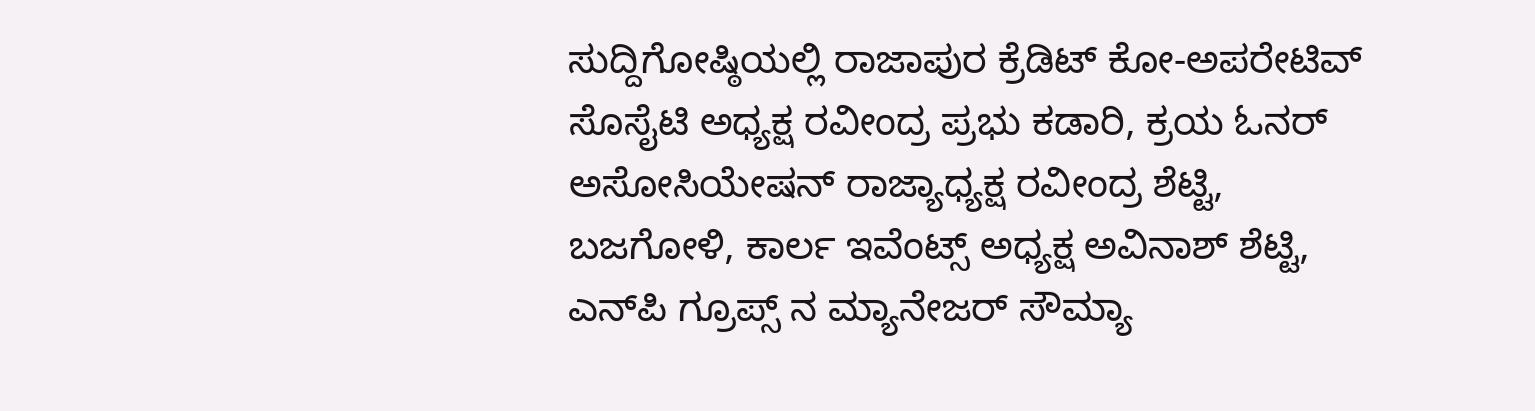ಸುದ್ದಿಗೋಷ್ಠಿಯಲ್ಲಿ ರಾಜಾಪುರ ಕ್ರೆಡಿಟ್ ಕೋ-ಅಪರೇಟಿವ್ ಸೊಸೈಟಿ ಅಧ್ಯಕ್ಷ ರವೀಂದ್ರ ಪ್ರಭು ಕಡಾರಿ, ಕ್ರಯ ಓನರ್ ಅಸೋಸಿಯೇಷನ್‌ ರಾಜ್ಯಾಧ್ಯಕ್ಷ ರವೀಂದ್ರ ಶೆಟ್ಟಿ, ಬಜಗೋಳಿ, ಕಾರ್ಲ ಇವೆಂಟ್ಸ್ ಅಧ್ಯಕ್ಷ ಅವಿನಾಶ್ ಶೆಟ್ಟಿ, ಎನ್‌ಪಿ ಗ್ರೂಪ್ಸ್ ನ ಮ್ಯಾನೇಜರ್ ಸೌಮ್ಯಾ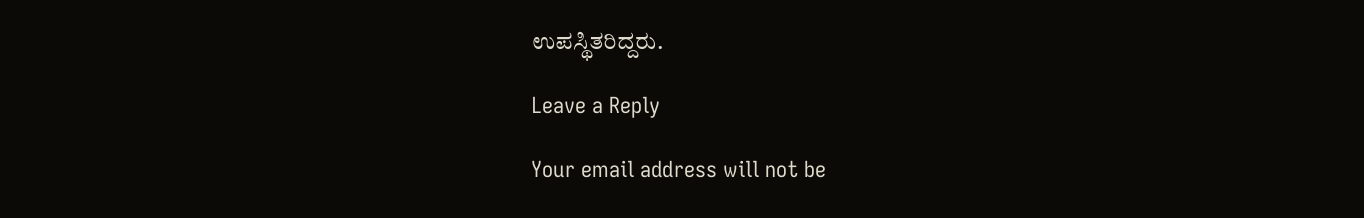ಉಪಸ್ಥಿತರಿದ್ದರು.

Leave a Reply

Your email address will not be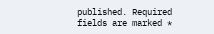published. Required fields are marked *